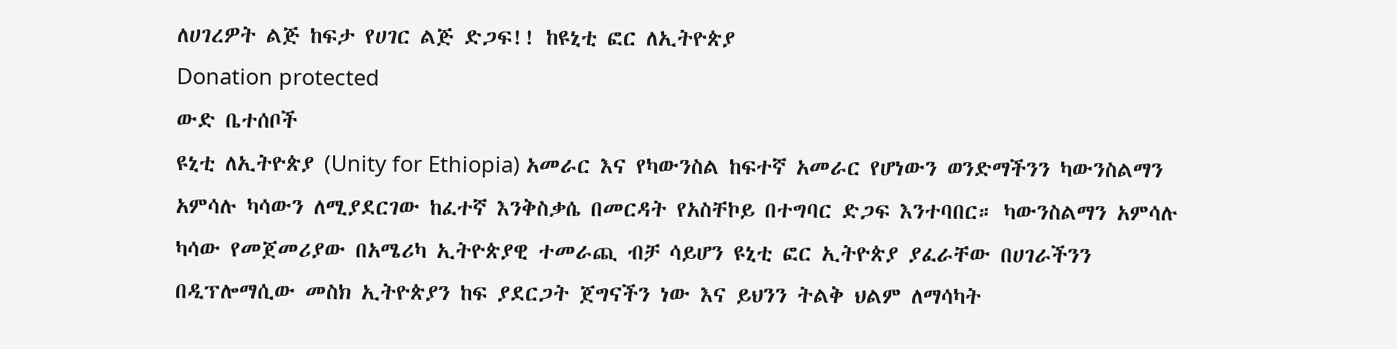ለሀገረዎት ልጅ ከፍታ የሀገር ልጅ ድጋፍ!! ከዩኒቲ ፎር ለኢትዮጵያ
Donation protected
ውድ ቤተሰቦች
ዩኒቲ ለኢትዮጵያ (Unity for Ethiopia) አመራር እና የካውንስል ከፍተኛ አመራር የሆነውን ወንድማችንን ካውንስልማን አምሳሉ ካሳውን ለሚያደርገው ከፈተኛ እንቅስቃሴ በመርዳት የአስቸኮይ በተግባር ድጋፍ እንተባበር። ካውንስልማን አምሳሉ ካሳው የመጀመሪያው በአሜሪካ ኢትዮጵያዊ ተመራጪ ብቻ ሳይሆን ዩኒቲ ፎር ኢትዮጵያ ያፈራቸው በሀገራችንን በዲፕሎማሲው መስክ ኢትዮጵያን ከፍ ያደርጋት ጀግናችን ነው እና ይህንን ትልቅ ህልም ለማሳካት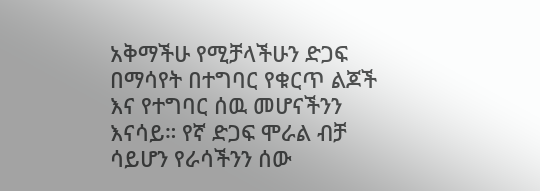አቅማችሁ የሚቻላችሁን ድጋፍ በማሳየት በተግባር የቁርጥ ልጆች እና የተግባር ሰዉ መሆናችንን እናሳይ። የኛ ድጋፍ ሞራል ብቻ ሳይሆን የራሳችንን ሰው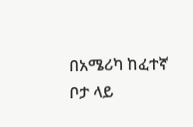በአሜሪካ ከፈተኛ ቦታ ላይ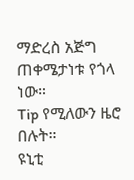ማድረስ አጅግ ጠቀሜታነቱ የጎላ ነው።
Tip የሚለውን ዜሮ በሉት።
ዩኒቲ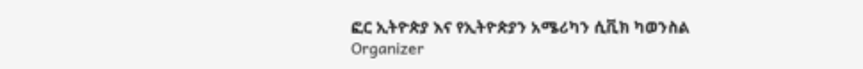ፎር ኢትዮጵያ እና የኢትዮጵያን አሜሪካን ሲቪክ ካወንስል
Organizer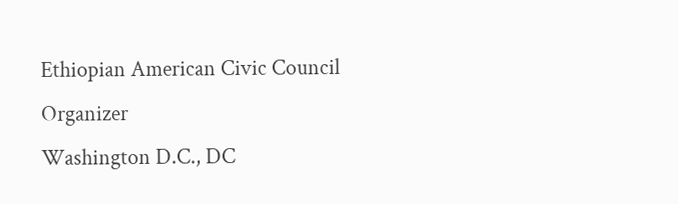Ethiopian American Civic Council
Organizer
Washington D.C., DC